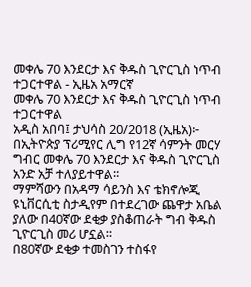መቀሌ 70 እንደርታ እና ቅዱስ ጊዮርጊስ ነጥብ ተጋርተዋል - ኢዜአ አማርኛ
መቀሌ 70 እንደርታ እና ቅዱስ ጊዮርጊስ ነጥብ ተጋርተዋል
አዲስ አበባ፤ ታህሳስ 20/2018 (ኢዜአ)፦ በኢትዮጵያ ፕሪሚየር ሊግ የ12ኛ ሳምንት መርሃ ግብር መቀሌ 70 እንደርታ እና ቅዱስ ጊዮርጊስ አንድ አቻ ተለያይተዋል።
ማምሻውን በአዳማ ሳይንስ እና ቴክኖሎጂ ዩኒቨርሲቲ ስታዲየም በተደረገው ጨዋታ አቤል ያለው በ40ኛው ደቂቃ ያስቆጠራት ግብ ቅዱስ ጊዮርጊስ መሪ ሆኗል።
በ80ኛው ደቂቃ ተመስገን ተስፋየ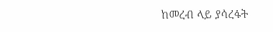ከመረብ ላይ ያሳረፋት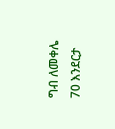ግብ ለመቀሌ 70 እንደርታ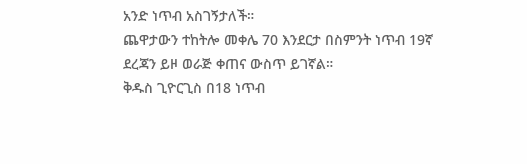አንድ ነጥብ አስገኝታለች።
ጨዋታውን ተከትሎ መቀሌ 70 እንደርታ በስምንት ነጥብ 19ኛ ደረጃን ይዞ ወራጅ ቀጠና ውስጥ ይገኛል።
ቅዱስ ጊዮርጊስ በ18 ነጥብ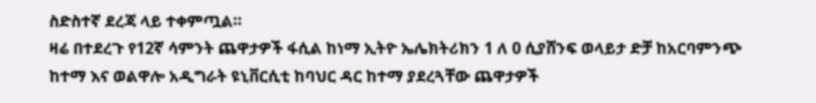ስድስተኛ ደረጃ ላይ ተቀምጧል።
ዛሬ በተደረጉ የ12ኛ ሳምንት ጨዋታዎች ፋሲል ከነማ ኢትዮ ኤሌክትሪክን 1 ለ 0 ሲያሸንፍ ወላይታ ድቻ ከአርባምንጭ ከተማ እና ወልዋሎ አዲግራት ዩኒቨርሲቲ ከባህር ዳር ከተማ ያደረጓቸው ጨዋታዎች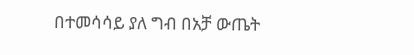በተመሳሳይ ያለ ግብ በአቻ ውጤት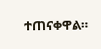ተጠናቀዋል።